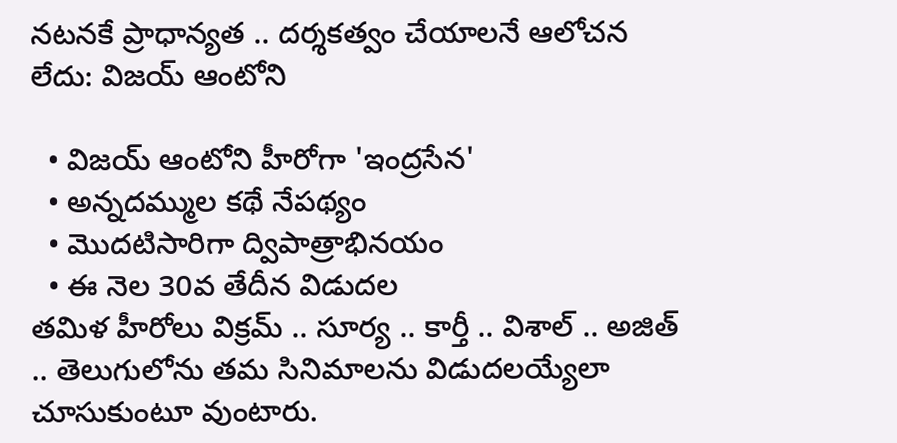నటనకే ప్రాధాన్యత .. దర్శకత్వం చేయాలనే ఆలోచన లేదు: విజయ్ ఆంటోని

  • విజయ్ ఆంటోని హీరోగా 'ఇంద్రసేన'
  • అన్నదమ్ముల కథే నేపథ్యం
  • మొదటిసారిగా ద్విపాత్రాభినయం
  • ఈ నెల 30వ తేదీన విడుదల
తమిళ హీరోలు విక్రమ్ .. సూర్య .. కార్తీ .. విశాల్ .. అజిత్ .. తెలుగులోను తమ సినిమాలను విడుదలయ్యేలా చూసుకుంటూ వుంటారు.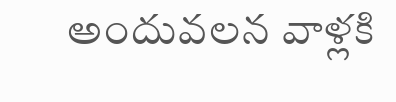అందువలన వాళ్లకి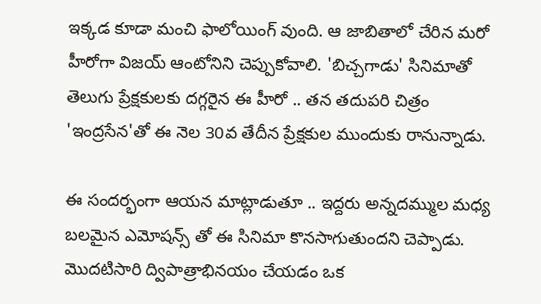ఇక్కడ కూడా మంచి ఫాలోయింగ్ వుంది. ఆ జాబితాలో చేరిన మరో హీరోగా విజయ్ ఆంటోనిని చెప్పుకోవాలి. 'బిచ్చగాడు' సినిమాతో తెలుగు ప్రేక్షకులకు దగ్గరైన ఈ హీరో .. తన తదుపరి చిత్రం 'ఇంద్రసేన'తో ఈ నెల 30వ తేదీన ప్రేక్షకుల ముందుకు రానున్నాడు.

ఈ సందర్భంగా ఆయన మాట్లాడుతూ .. ఇద్దరు అన్నదమ్ముల మధ్య బలమైన ఎమోషన్స్ తో ఈ సినిమా కొనసాగుతుందని చెప్పాడు. మొదటిసారి ద్విపాత్రాభినయం చేయడం ఒక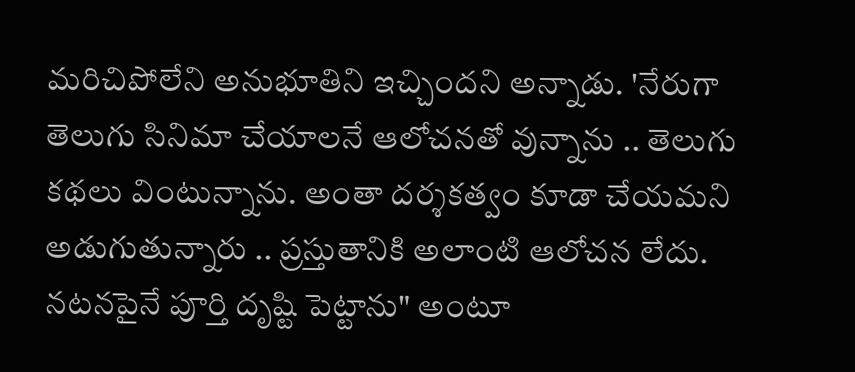మరిచిపోలేని అనుభూతిని ఇచ్చిందని అన్నాడు. 'నేరుగా తెలుగు సినిమా చేయాలనే ఆలోచనతో వున్నాను .. తెలుగు కథలు వింటున్నాను. అంతా దర్శకత్వం కూడా చేయమని అడుగుతున్నారు .. ప్రస్తుతానికి అలాంటి ఆలోచన లేదు. నటనపైనే పూర్తి దృష్టి పెట్టాను" అంటూ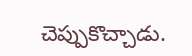చెప్పుకొచ్చాడు.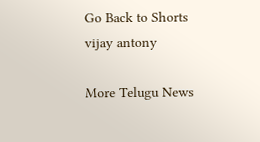Go Back to Shorts
vijay antony

More Telugu News